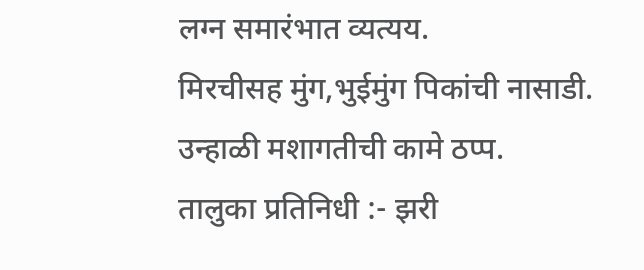लग्न समारंभात व्यत्यय.
मिरचीसह मुंग,भुईमुंग पिकांची नासाडी.
उन्हाळी मशागतीची कामे ठप्प.
तालुका प्रतिनिधी :- झरी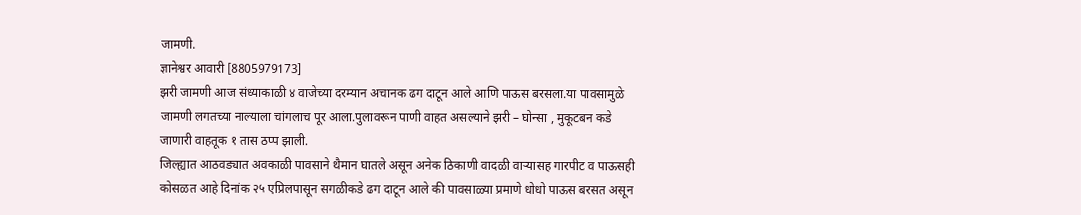जामणी.
ज्ञानेश्वर आवारी [8805979173]
झरी जामणी आज संध्याकाळी ४ वाजेच्या दरम्यान अचानक ढग दाटून आले आणि पाऊस बरसला.या पावसामुळे जामणी लगतच्या नाल्याला चांगलाच पूर आला.पुलावरून पाणी वाहत असल्याने झरी – घोन्सा , मुकूटबन कडे जाणारी वाहतूक १ तास ठप्प झाली.
जिल्ह्यात आठवड्यात अवकाळी पावसाने थैमान घातले असून अनेक ठिकाणी वादळी वाऱ्यासह गारपीट व पाऊसही कोसळत आहे दिनांक २५ एप्रिलपासून सगळीकडे ढग दाटून आले की पावसाळ्या प्रमाणे धोधो पाऊस बरसत असून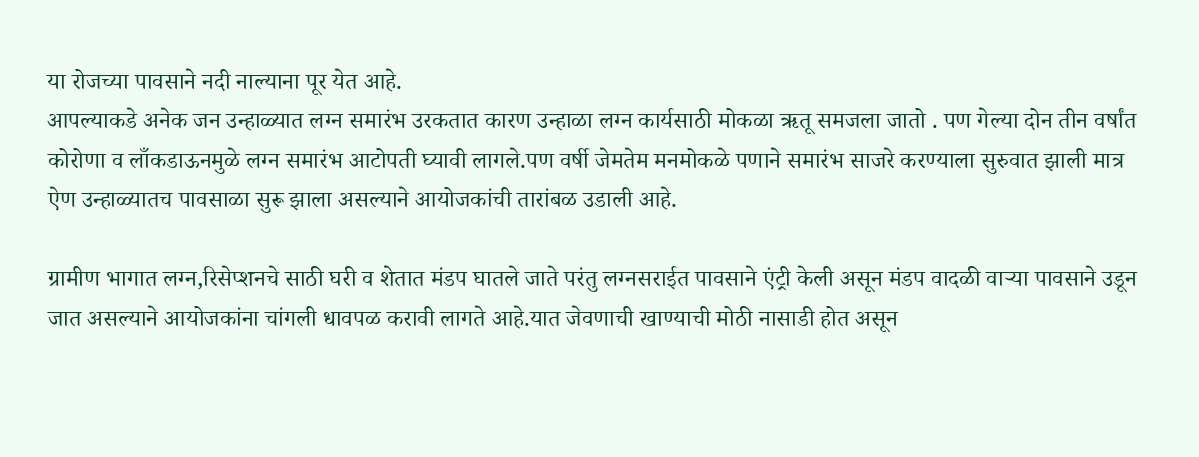या रोजच्या पावसाने नदी नाल्याना पूर येत आहे.
आपल्याकडे अनेक जन उन्हाळ्यात लग्न समारंभ उरकतात कारण उन्हाळा लग्न कार्यसाठी मोकळा ऋतू समजला जातो . पण गेल्या दोन तीन वर्षांत कोरोणा व लाँकडाऊनमुळे लग्न समारंभ आटोपती घ्यावी लागले.पण वर्षी जेमतेम मनमोकळे पणाने समारंभ साजरे करण्याला सुरुवात झाली मात्र ऐण उन्हाळ्यातच पावसाळा सुरू झाला असल्याने आयोजकांची तारांबळ उडाली आहे.

ग्रामीण भागात लग्न,रिसेप्शनचे साठी घरी व शेतात मंडप घातले जाते परंतु लग्नसराईत पावसाने एंट्री केली असून मंडप वादळी वाऱ्या पावसाने उडून जात असल्याने आयोजकांना चांगली धावपळ करावी लागते आहे.यात जेवणाची खाण्याची मोठी नासाडी होत असून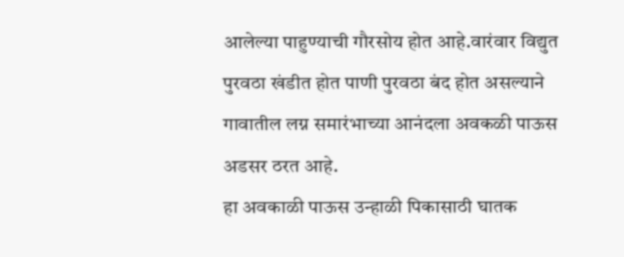आलेल्या पाहुण्याची गौरसोय होत आहे.वारंवार विद्युत पुरवठा खंडीत होत पाणी पुरवठा बंद होत असल्याने गावातील लग्न समारंभाच्या आनंदला अवकळी पाऊस अडसर ठरत आहे.
हा अवकाळी पाऊस उन्हाळी पिकासाठी घातक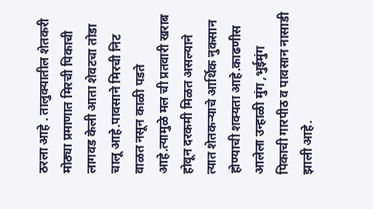ठरला आहे . तालुक्यातील शेतकरी मोठ्या प्रमाणात मिरची पिकाची लागवड केली आता शेवटचा तोडा चालू आहे.पावसाने मिरची निट वाळत नसून काळी पडते आहे.त्यामुळे मल ची प्रतवारी खराब होवून दरकमी मिळत असल्याने त्यात शेतकऱ्याचे आर्थिक नुकसान होण्याची शक्यता आहे.काढणीस आलेला उन्हाळी मुंग ,भुईमुंग पिकाची गारपीठ व पावसान नासाडी झाली आहे.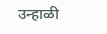उन्हाळी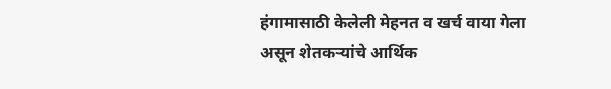हंगामासाठी केलेली मेहनत व खर्च वाया गेला असून शेतकऱ्यांचे आर्थिक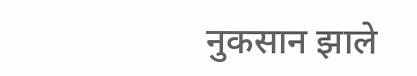नुकसान झाले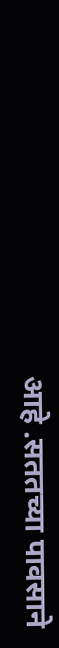आहे .सततच्या पावसाने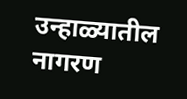उन्हाळ्यातील नागरण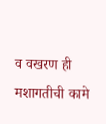व वखरण ही मशागतीची कामे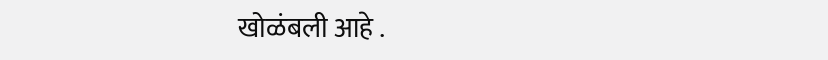खोळंबली आहे .